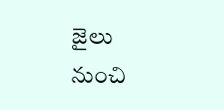జైలు నుంచి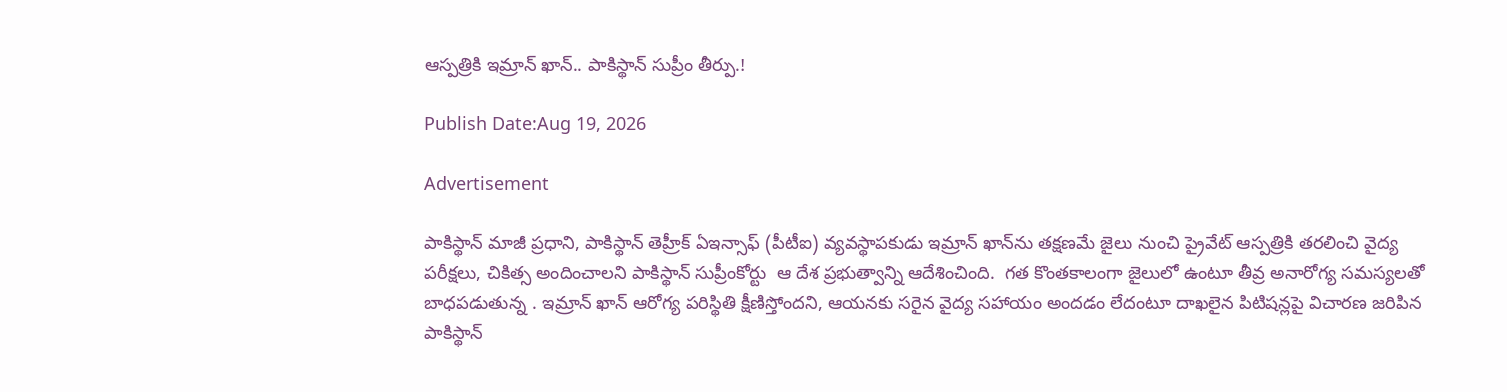ఆస్పత్రికి ఇమ్రాన్ ఖాన్.. పాకిస్థాన్ సుప్రీం తీర్పు.!

Publish Date:Aug 19, 2026

Advertisement

పాకిస్థాన్ మాజీ ప్రధాని, పాకిస్థాన్ తెహ్రీక్ ఏఇన్సాఫ్ (పీటీఐ) వ్యవస్థాపకుడు ఇమ్రాన్ ఖాన్‌ను తక్షణమే జైలు నుంచి ప్రైవేట్ ఆస్పత్రికి తరలించి వైద్య పరీక్షలు, చికిత్స అందించాలని పాకిస్థాన్ సుప్రీంకోర్టు  ఆ దేశ ప్రభుత్వాన్ని ఆదేశించింది.  గత కొంతకాలంగా జైలులో ఉంటూ తీవ్ర అనారోగ్య సమస్యలతో బాధపడుతున్న . ఇమ్రాన్ ఖాన్ ఆరోగ్య పరిస్థితి క్షీణిస్తోందని, ఆయనకు సరైన వైద్య సహాయం అందడం లేదంటూ దాఖలైన పిటిషన్లపై విచారణ జరిపిన పాకిస్థాన్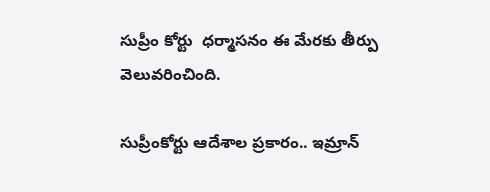సుప్రీం కోర్టు  ధర్మాసనం ఈ మేరకు తీర్పు వెలువరించింది.

సుప్రీంకోర్టు ఆదేశాల ప్రకారం.. ఇమ్రాన్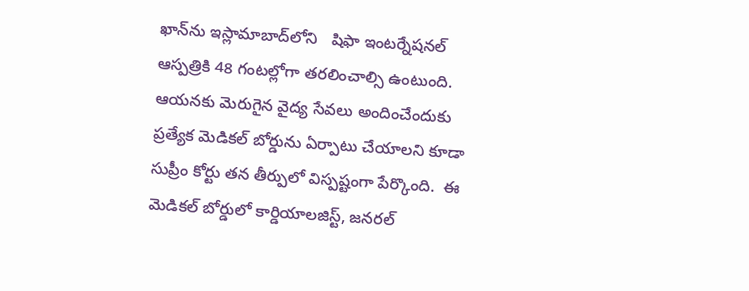ఖాన్‌ను ఇస్లామాబాద్‌లోని   షిఫా ఇంటర్నేషనల్ ఆస్పత్రికి 48 గంటల్లోగా తరలించాల్సి ఉంటుంది. ఆయనకు మెరుగైన వైద్య సేవలు అందించేందుకు ప్రత్యేక మెడికల్ బోర్డును ఏర్పాటు చేయాలని కూడా సుప్రీం కోర్టు తన తీర్పులో విస్పష్టంగా పేర్కొంది.  ఈ మెడికల్ బోర్డులో కార్డియాలజిస్ట్, జనరల్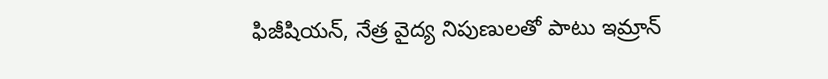ఫిజీషియన్, నేత్ర వైద్య నిపుణులతో పాటు ఇమ్రాన్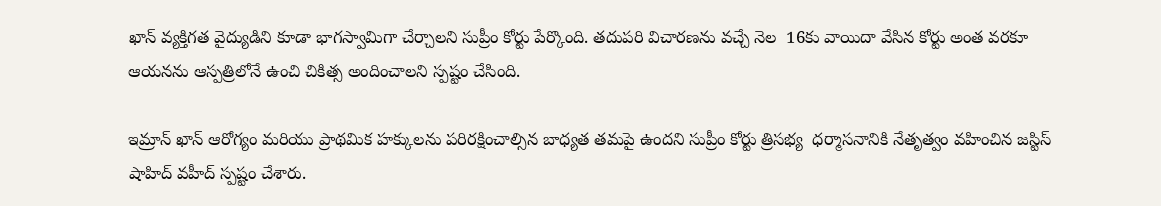ఖాన్ వ్యక్తిగత వైద్యుడిని కూడా భాగస్వామిగా చేర్చాలని సుప్రీం కోర్టు పేర్కొంది. తదుపరి విచారణను వచ్చే నెల  16కు వాయిదా వేసిన కోర్టు అంత వరకూ ఆయనను ఆస్పత్రిలోనే ఉంచి చికిత్స అందించాలని స్పష్టం చేసింది.

ఇమ్రాన్ ఖాన్ ఆరోగ్యం మరియు ప్రాథమిక హక్కులను పరిరక్షించాల్సిన బాధ్యత తమపై ఉందని సుప్రీం కోర్టు త్రిసభ్య  ధర్మాసనానికి నేతృత్వం వహించిన జస్టిస్ షాహిద్ వహీద్ స్పష్టం చేశారు.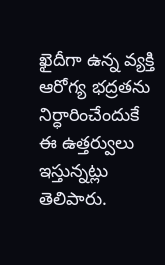ఖైదీగా ఉన్న వ్యక్తి ఆరోగ్య భద్రతను నిర్ధారించేందుకే ఈ ఉత్తర్వులు ఇస్తున్నట్లు  తెలిపారు.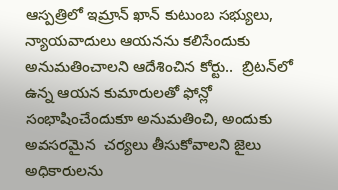ఆస్పత్రిలో ఇమ్రాన్ ఖాన్ కుటుంబ సభ్యులు, న్యాయవాదులు ఆయనను కలిసేందుకు అనుమతించాలని ఆదేశించిన కోర్టు..  బ్రిటన్‌లో ఉన్న ఆయన కుమారులతో ఫోన్లో సంభాషించేందుకూ అనుమతించి, అందుకు అవసరమైన  చర్యలు తీసుకోవాలని జైలు అధికారులను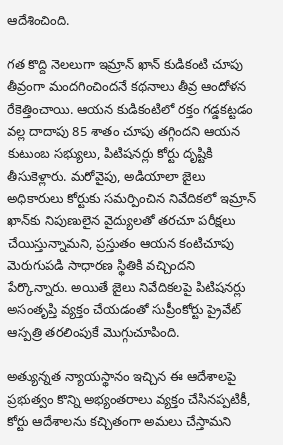ఆదేశించింది.

గత కొద్ది నెలలుగా ఇమ్రాన్ ఖాన్ కుడికంటి చూపు తీవ్రంగా మందగించిందనే కథనాలు తీవ్ర ఆందోళన రేకెత్తించాయి. ఆయన కుడికంటిలో రక్తం గడ్డకట్టడం వల్ల దాదాపు 85 శాతం చూపు తగ్గిందని ఆయన కుటుంబ సభ్యులు, పిటిషనర్లు కోర్టు దృష్టికి తీసుకెళ్లారు. మరోవైపు, అడియాలా జైలు అధికారులు కోర్టుకు సమర్పించిన నివేదికలో ఇమ్రాన్ ఖాన్‌కు నిపుణులైన వైద్యులతో తరచూ పరీక్షలు చేయిస్తున్నామని, ప్రస్తుతం ఆయన కంటిచూపు మెరుగుపడి సాధారణ స్థితికి వచ్చిందని పేర్కొన్నారు. అయితే జైలు నివేదికలపై పిటిషనర్లు అసంతృప్తి వ్యక్తం చేయడంతో సుప్రీంకోర్టు ప్రైవేట్ ఆస్పత్రి తరలింపుకే మొగ్గుచూపింది.

అత్యున్నత న్యాయస్థానం ఇచ్చిన ఈ ఆదేశాలపై ప్రభుత్వం కొన్ని అభ్యంతరాలు వ్యక్తం చేసినప్పటికీ, కోర్టు ఆదేశాలను కచ్చితంగా అమలు చేస్తామని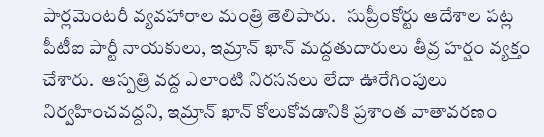పార్లమెంటరీ వ్యవహారాల మంత్రి తెలిపారు.   సుప్రీంకోర్టు ఆదేశాల పట్ల పీటీఐ పార్టీ నాయకులు, ఇమ్రాన్ ఖాన్ మద్దతుదారులు తీవ్ర హర్షం వ్యక్తం చేశారు.  ఆస్పత్రి వద్ద ఎలాంటి నిరసనలు లేదా ఊరేగింపులు నిర్వహించవద్దని, ఇమ్రాన్ ఖాన్ కోలుకోవడానికి ప్రశాంత వాతావరణం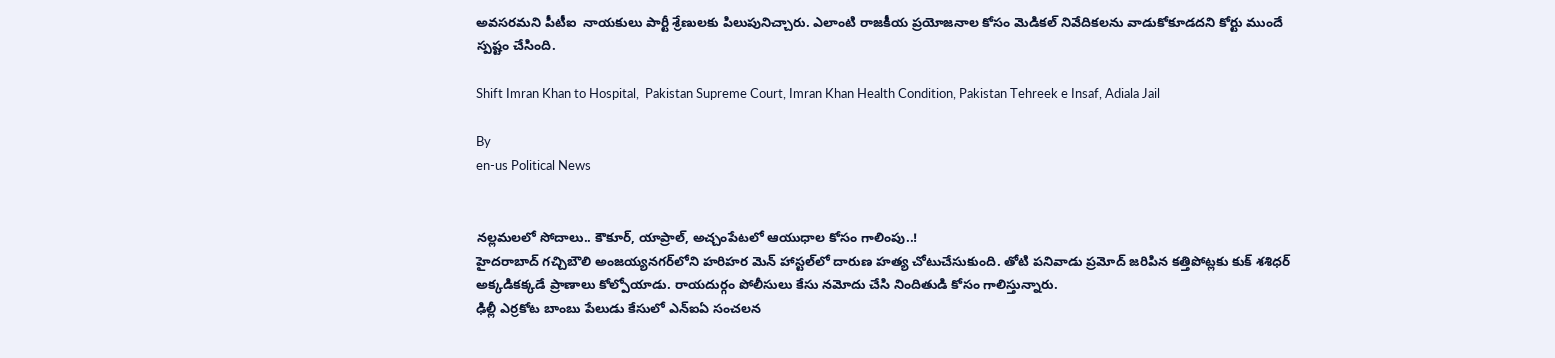అవసరమని పీటీఐ  నాయకులు పార్టీ శ్రేణులకు పిలుపునిచ్చారు. ఎలాంటి రాజకీయ ప్రయోజనాల కోసం మెడికల్ నివేదికలను వాడుకోకూడదని కోర్టు ముందే స్పష్టం చేసింది.

Shift Imran Khan to Hospital,  Pakistan Supreme Court, Imran Khan Health Condition, Pakistan Tehreek e Insaf, Adiala Jail

By
en-us Political News


నల్లమలలో సోదాలు.. కౌకూర్‌, యాప్రాల్‌, అచ్చంపేటలో ఆయుధాల కోసం గాలింపు..!
హైదరాబాద్ గచ్చిబౌలి అంజయ్యనగర్‌లోని హరిహర మెన్ హాస్టల్‌లో దారుణ హత్య చోటుచేసుకుంది. తోటి పనివాడు ప్రమోద్ జరిపిన కత్తిపోట్లకు కుక్ శశిధర్ అక్కడికక్కడే ప్రాణాలు కోల్పోయాడు. రాయదుర్గం పోలీసులు కేసు నమోదు చేసి నిందితుడి కోసం గాలిస్తున్నారు.
ఢిల్లీ ఎర్రకోట బాంబు పేలుడు కేసులో ఎన్ఐఏ సంచలన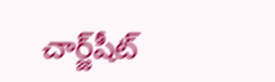చార్జ్‌షీట్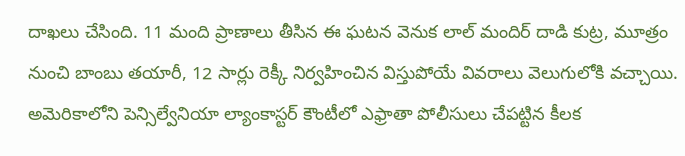దాఖలు చేసింది. 11 మంది ప్రాణాలు తీసిన ఈ ఘటన వెనుక లాల్ మందిర్ దాడి కుట్ర, మూత్రం నుంచి బాంబు తయారీ, 12 సార్లు రెక్కీ నిర్వహించిన విస్తుపోయే వివరాలు వెలుగులోకి వచ్చాయి.
అమెరికాలోని పెన్సిల్వేనియా ల్యాంకాస్టర్ కౌంటీలో ఎఫ్రాతా పోలీసులు చేపట్టిన కీలక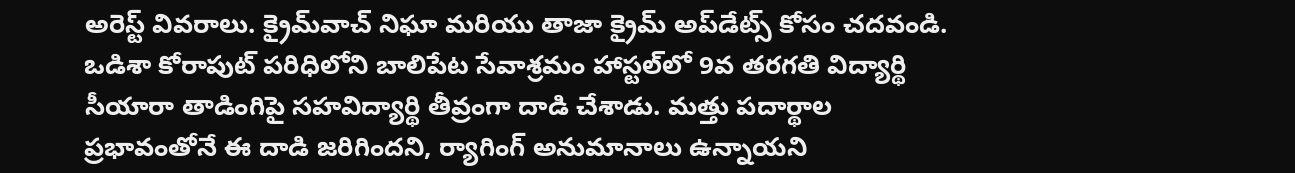అరెస్ట్ వివరాలు. క్రైమ్‌వాచ్ నిఘా మరియు తాజా క్రైమ్ అప్‌డేట్స్ కోసం చదవండి.
ఒడిశా కోరాపుట్ పరిధిలోని బాలిపేట సేవాశ్రమం హాస్టల్‌లో 9వ తరగతి విద్యార్థి సీయారా తాడింగిపై సహవిద్యార్థి తీవ్రంగా దాడి చేశాడు. మత్తు పదార్థాల ప్రభావంతోనే ఈ దాడి జరిగిందని, ర్యాగింగ్ అనుమానాలు ఉన్నాయని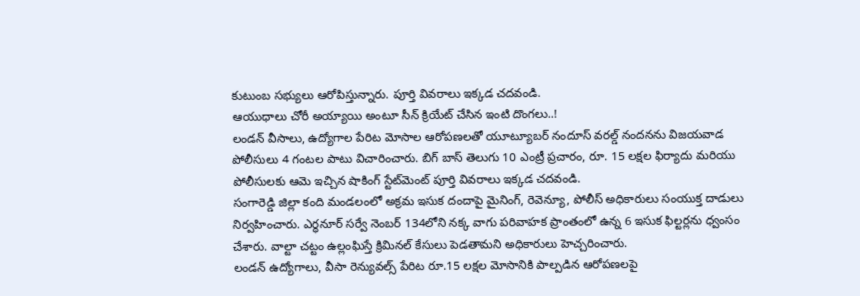కుటుంబ సభ్యులు ఆరోపిస్తున్నారు. పూర్తి వివరాలు ఇక్కడ చదవండి.
ఆయుధాలు చోరీ అయ్యాయి అంటూ సీన్ క్రియేట్ చేసిన ఇంటి దొంగలు..!
లండన్ వీసాలు, ఉద్యోగాల పేరిట మోసాల ఆరోపణలతో యూట్యూబర్ నందూస్ వరల్డ్ నందనను విజయవాడ పోలీసులు 4 గంటల పాటు విచారించారు. బిగ్ బాస్ తెలుగు 10 ఎంట్రీ ప్రచారం, రూ. 15 లక్షల ఫిర్యాదు మరియు పోలీసులకు ఆమె ఇచ్చిన షాకింగ్ స్టేట్‌మెంట్ పూర్తి వివరాలు ఇక్కడ చదవండి.
సంగారెడ్డి జిల్లా కంది మండలంలో అక్రమ ఇసుక దందాపై మైనింగ్, రెవెన్యూ, పోలీస్ అధికారులు సంయుక్త దాడులు నిర్వహించారు. ఎర్ధనూర్ సర్వే నెంబర్ 134లోని నక్క వాగు పరివాహక ప్రాంతంలో ఉన్న 6 ఇసుక ఫిల్టర్లను ధ్వంసం చేశారు. వాల్టా చట్టం ఉల్లంఘిస్తే క్రిమినల్ కేసులు పెడతామని అధికారులు హెచ్చరించారు.
లండన్ ఉద్యోగాలు, వీసా రెన్యువల్స్ పేరిట రూ.15 లక్షల మోసానికి పాల్పడిన ఆరోపణలపై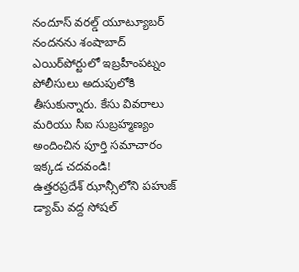నందూస్ వరల్డ్ యూట్యూబర్ నందనను శంషాబాద్ ఎయిర్‌పోర్టులో ఇబ్రహీంపట్నం పోలీసులు అదుపులోకి తీసుకున్నారు. కేసు వివరాలు మరియు సీఐ సుబ్రహ్మణ్యం అందించిన పూర్తి సమాచారం ఇక్కడ చదవండి!
ఉత్తరప్రదేశ్ ఝాన్సీలోని పహుజ్ డ్యామ్ వద్ద సోషల్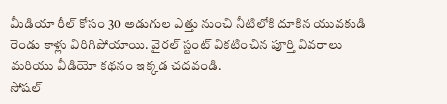మీడియా రీల్ కోసం 30 అడుగుల ఎత్తు నుంచి నీటిలోకి దూకిన యువకుడి రెండు కాళ్లు విరిగిపోయాయి. వైరల్ స్టంట్ వికటించిన పూర్తి వివరాలు మరియు వీడియో కథనం ఇక్కడ చదవండి.
సోషల్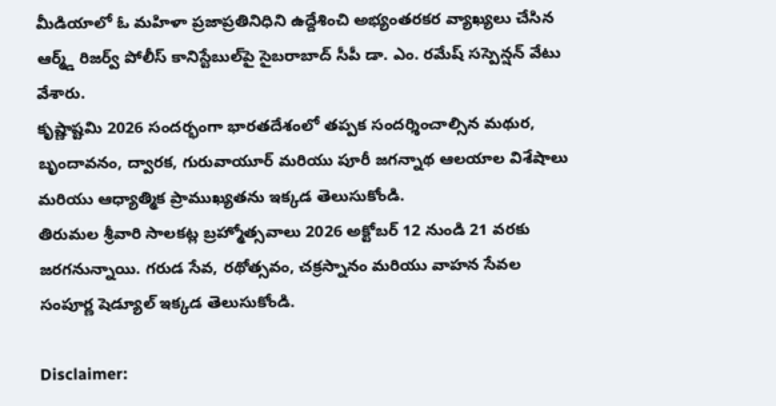మీడియాలో ఓ మహిళా ప్రజాప్రతినిధిని ఉద్దేశించి అభ్యంతరకర వ్యాఖ్యలు చేసిన ఆర్మ్డ్ రిజర్వ్ పోలీస్ కానిస్టేబుల్‌పై సైబరాబాద్ సీపీ డా. ఎం. రమేష్ సస్పెన్షన్ వేటు వేశారు.
కృష్ణాష్టమి 2026 సందర్భంగా భారతదేశంలో తప్పక సందర్శించాల్సిన మథుర, బృందావనం, ద్వారక, గురువాయూర్ మరియు పూరీ జగన్నాథ ఆలయాల విశేషాలు మరియు ఆధ్యాత్మిక ప్రాముఖ్యతను ఇక్కడ తెలుసుకోండి.
తిరుమల శ్రీవారి సాలకట్ల బ్రహ్మోత్సవాలు 2026 అక్టోబర్ 12 నుండి 21 వరకు జరగనున్నాయి. గరుడ సేవ, రథోత్సవం, చక్రస్నానం మరియు వాహన సేవల సంపూర్ణ షెడ్యూల్ ఇక్కడ తెలుసుకోండి.

Disclaimer: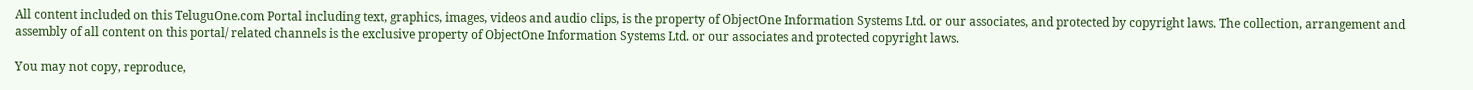All content included on this TeluguOne.com Portal including text, graphics, images, videos and audio clips, is the property of ObjectOne Information Systems Ltd. or our associates, and protected by copyright laws. The collection, arrangement and assembly of all content on this portal/ related channels is the exclusive property of ObjectOne Information Systems Ltd. or our associates and protected copyright laws.

You may not copy, reproduce,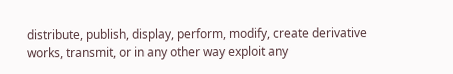distribute, publish, display, perform, modify, create derivative works, transmit, or in any other way exploit any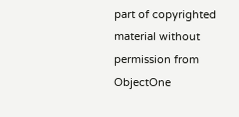part of copyrighted material without permission from ObjectOne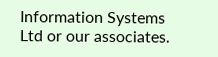Information Systems Ltd or our associates.